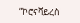“ኮሮናቫይረስ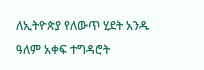ለኢትዮጵያ የለውጥ ሂደት አንዱ ዓለም አቀፍ ተግዳሮት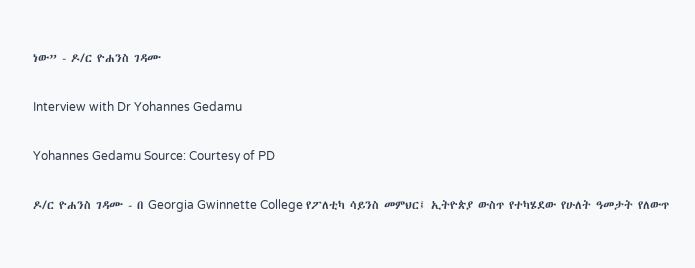ነው” - ዶ/ር ዮሐንስ ገዳሙ

Interview with Dr Yohannes Gedamu

Yohannes Gedamu Source: Courtesy of PD

ዶ/ር ዮሐንስ ገዳሙ - በ Georgia Gwinnette College የፖለቲካ ሳይንስ መምህር፤ ኢትዮጵያ ውስጥ የተካሄደው የሁለት ዓመታት የለውጥ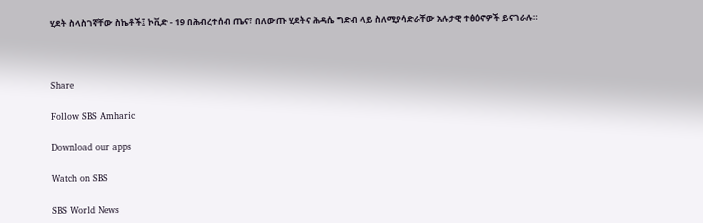ሂደት ስላስገኛቸው ስኬቶች፤ ኮቪድ - 19 በሕብረተሰብ ጤና፣ በለውጡ ሂደትና ሕዳሴ ግድብ ላይ ስለሚያሳድራቸው አሉታዊ ተፅዕኖዎች ይናገራሉ።



Share

Follow SBS Amharic

Download our apps

Watch on SBS

SBS World News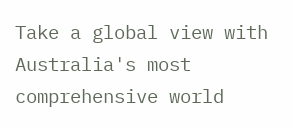Take a global view with Australia's most comprehensive world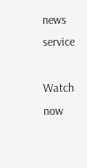news service

Watch now